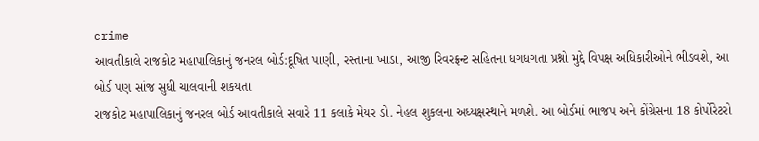crime
આવતીકાલે રાજકોટ મહાપાલિકાનું જનરલ બોર્ડ:દૂષિત પાણી, રસ્તાના ખાડા, આજી રિવરફ્રન્ટ સહિતના ધગધગતા પ્રશ્નો મુદ્દે વિપક્ષ અધિકારીઓને ભીડવશે, આ બોર્ડ પણ સાંજ સુધી ચાલવાની શકયતા
રાજકોટ મહાપાલિકાનું જનરલ બોર્ડ આવતીકાલે સવારે 11 કલાકે મેયર ડો. નેહલ શુકલના અધ્યક્ષસ્થાને મળશે. આ બોર્ડમાં ભાજપ અને કોંગ્રેસના 18 કોર્પોરેટરો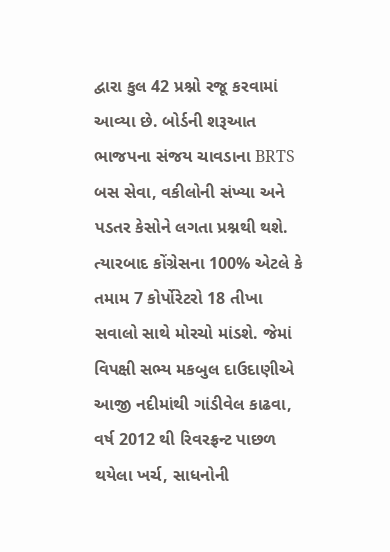દ્વારા કુલ 42 પ્રશ્નો રજૂ કરવામાં આવ્યા છે. બોર્ડની શરૂઆત ભાજપના સંજય ચાવડાના BRTS બસ સેવા, વકીલોની સંખ્યા અને પડતર કેસોને લગતા પ્રશ્નથી થશે. ત્યારબાદ કોંગ્રેસના 100% એટલે કે તમામ 7 કોર્પોરેટરો 18 તીખા સવાલો સાથે મોરચો માંડશે. જેમાં વિપક્ષી સભ્ય મકબુલ દાઉદાણીએ આજી નદીમાંથી ગાંડીવેલ કાઢવા, વર્ષ 2012 થી રિવરફ્રન્ટ પાછળ થયેલા ખર્ચ, સાધનોની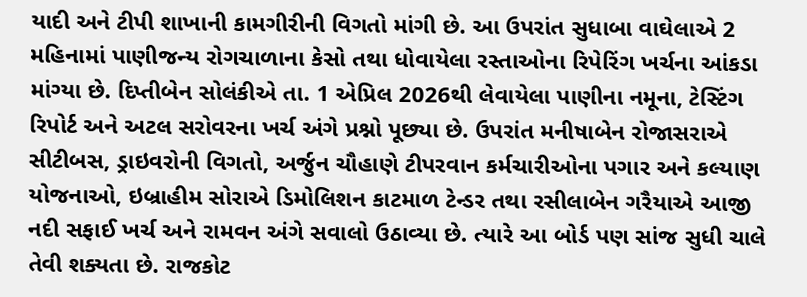યાદી અને ટીપી શાખાની કામગીરીની વિગતો માંગી છે. આ ઉપરાંત સુધાબા વાઘેલાએ 2 મહિનામાં પાણીજન્ય રોગચાળાના કેસો તથા ધોવાયેલા રસ્તાઓના રિપેરિંગ ખર્ચના આંકડા માંગ્યા છે. દિપ્તીબેન સોલંકીએ તા. 1 એપ્રિલ 2026થી લેવાયેલા પાણીના નમૂના, ટેસ્ટિંગ રિપોર્ટ અને અટલ સરોવરના ખર્ચ અંગે પ્રશ્નો પૂછ્યા છે. ઉપરાંત મનીષાબેન રોજાસરાએ સીટીબસ, ડ્રાઇવરોની વિગતો, અર્જુન ચૌહાણે ટીપરવાન કર્મચારીઓના પગાર અને કલ્યાણ યોજનાઓ, ઇબ્રાહીમ સોરાએ ડિમોલિશન કાટમાળ ટેન્ડર તથા રસીલાબેન ગરૈયાએ આજી નદી સફાઈ ખર્ચ અને રામવન અંગે સવાલો ઉઠાવ્યા છે. ત્યારે આ બોર્ડ પણ સાંજ સુધી ચાલે તેવી શક્યતા છે. રાજકોટ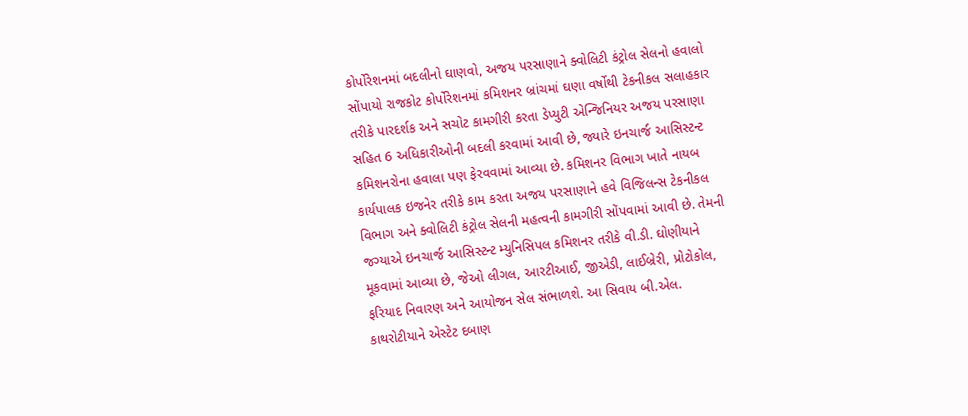કોર્પોરેશનમાં બદલીનો ઘાણવો, અજય પરસાણાને ક્વોલિટી કંટ્રોલ સેલનો હવાલો સોંપાયો રાજકોટ કોર્પોરેશનમાં કમિશનર બ્રાંચમાં ઘણા વર્ષોથી ટેકનીકલ સલાહકાર તરીકે પારદર્શક અને સચોટ કામગીરી કરતા ડેપ્યુટી એન્જિનિયર અજય પરસાણા સહિત 6 અધિકારીઓની બદલી કરવામાં આવી છે, જ્યારે ઇનચાર્જ આસિસ્ટન્ટ કમિશનરોના હવાલા પણ ફેરવવામાં આવ્યા છે. કમિશનર વિભાગ ખાતે નાયબ કાર્યપાલક ઇજનેર તરીકે કામ કરતા અજય પરસાણાને હવે વિજિલન્સ ટેકનીકલ વિભાગ અને ક્વોલિટી કંટ્રોલ સેલની મહત્વની કામગીરી સોંપવામાં આવી છે. તેમની જગ્યાએ ઇનચાર્જ આસિસ્ટન્ટ મ્યુનિસિપલ કમિશનર તરીકે વી.ડી. ઘોણીયાને મૂકવામાં આવ્યા છે, જેઓ લીગલ, આરટીઆઈ, જીએડી, લાઈબ્રેરી, પ્રોટોકોલ, ફરિયાદ નિવારણ અને આયોજન સેલ સંભાળશે. આ સિવાય બી.એલ. કાથરોટીયાને એસ્ટેટ દબાણ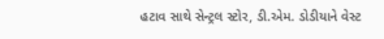હટાવ સાથે સેન્ટ્રલ સ્ટોર, ડી.એમ. ડોડીયાને વેસ્ટ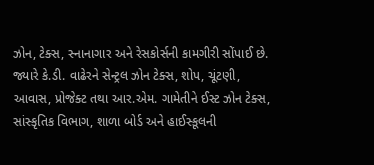ઝોન, ટેક્સ, સ્નાનાગાર અને રેસકોર્સની કામગીરી સોંપાઈ છે. જ્યારે કે.ડી. વાઢેરને સેન્ટ્રલ ઝોન ટેક્સ, શોપ, ચૂંટણી, આવાસ, પ્રોજેક્ટ તથા આર.એમ. ગામેતીને ઈસ્ટ ઝોન ટેક્સ, સાંસ્કૃતિક વિભાગ, શાળા બોર્ડ અને હાઈસ્કૂલની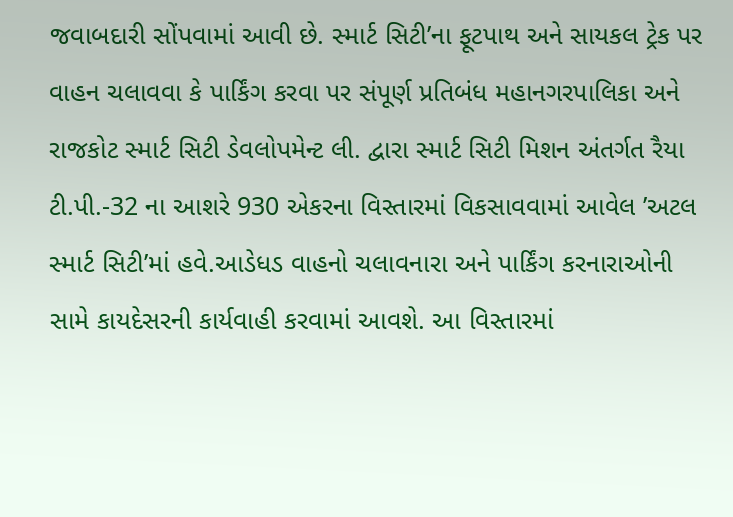જવાબદારી સોંપવામાં આવી છે. સ્માર્ટ સિટી’ના ફૂટપાથ અને સાયકલ ટ્રેક પર વાહન ચલાવવા કે પાર્કિંગ કરવા પર સંપૂર્ણ પ્રતિબંધ મહાનગરપાલિકા અને રાજકોટ સ્માર્ટ સિટી ડેવલોપમેન્ટ લી. દ્વારા સ્માર્ટ સિટી મિશન અંતર્ગત રૈયા ટી.પી.-32 ના આશરે 930 એકરના વિસ્તારમાં વિકસાવવામાં આવેલ ’અટલ સ્માર્ટ સિટી’માં હવે.આડેધડ વાહનો ચલાવનારા અને પાર્કિંગ કરનારાઓની સામે કાયદેસરની કાર્યવાહી કરવામાં આવશે. આ વિસ્તારમાં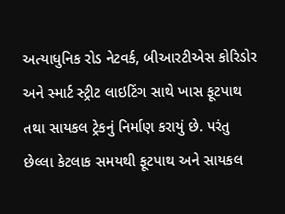અત્યાધુનિક રોડ નેટવર્ક, બીઆરટીએસ કોરિડોર અને સ્માર્ટ સ્ટ્રીટ લાઇટિંગ સાથે ખાસ ફૂટપાથ તથા સાયકલ ટ્રેકનું નિર્માણ કરાયું છે. પરંતુ છેલ્લા કેટલાક સમયથી ફૂટપાથ અને સાયકલ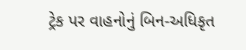ટ્રેક પર વાહનોનું બિન-અધિકૃત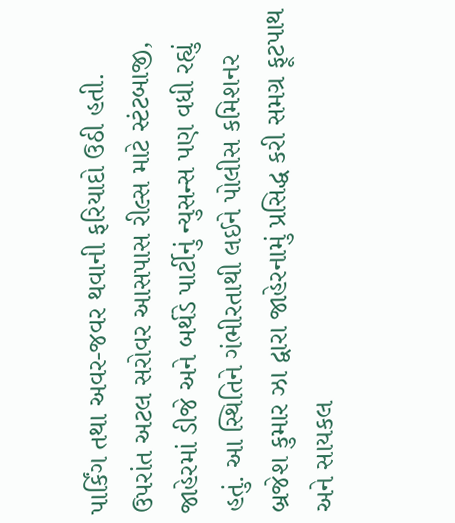પાર્કિંગ તથા અવર-જવર થવાની ફરિયાદો ઉઠી હતી. ઉપરાંત અટલ સરોવર આસપાસ રીલ્સ માટે સ્ટંટબાજી, જાહેરમાં ડીજે અને બર્થડે પાર્ટીનું ન્યુસન્સ પણ વધી રહ્યું હતું. આ સ્થિતિને ગંભીરતાથી લઈને પોલીસ કમિશનર બ્રજેશ કુમાર ઝા દ્વારા જાહેરનામું પ્રસિદ્ધ કરી સમગ્ર ફૂટપાથ અને સાયકલ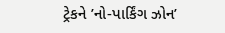ટ્રેકને ’નો-પાર્કિંગ ઝોન’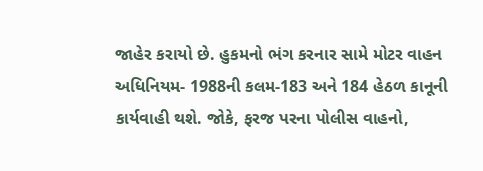જાહેર કરાયો છે. હુકમનો ભંગ કરનાર સામે મોટર વાહન અધિનિયમ- 1988ની કલમ-183 અને 184 હેઠળ કાનૂની કાર્યવાહી થશે. જોકે, ફરજ પરના પોલીસ વાહનો,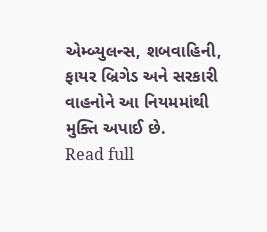એમ્બ્યુલન્સ, શબવાહિની, ફાયર બ્રિગેડ અને સરકારી વાહનોને આ નિયમમાંથી મુક્તિ અપાઈ છે.
Read full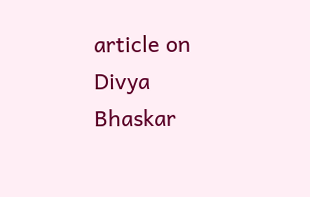article on Divya Bhaskar